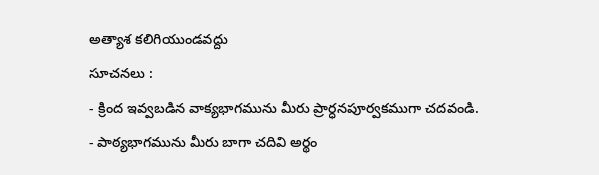అత్యాశ కలిగియుండవద్దు
సూచనలు :
- క్రింద ఇవ్వబడిన వాక్యభాగమును మీరు ప్రార్ధనపూర్వకముగా చదవండి.
- పాఠ్యభాగమును మీరు బాగా చదివి అర్థం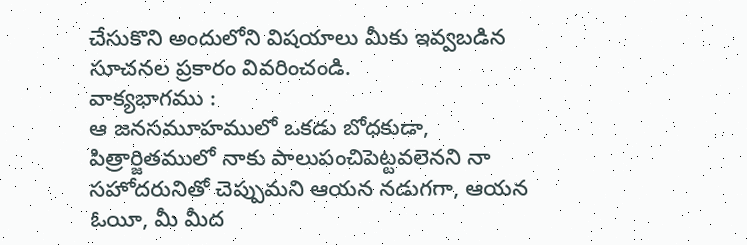చేసుకొని అందులోని విషయాలు మీకు ఇవ్వబడిన సూచనల ప్రకారం వివరించండి.
వాక్యభాగము :
ఆ జనసమూహములో ఒకడు బోధకుడా, పిత్రార్జితములో నాకు పాలుపంచిపెట్టవలెనని నా సహోదరునితో చెప్పుమని ఆయన నడుగగా, ఆయన ఓయీ, మీ మీద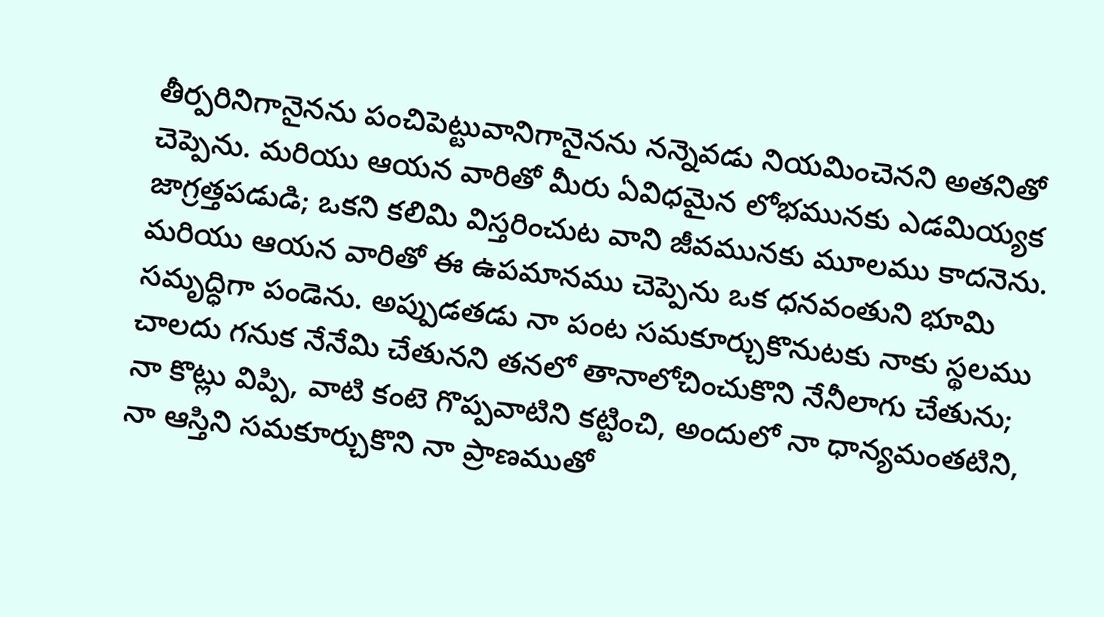తీర్పరినిగానైనను పంచిపెట్టువానిగానైనను నన్నెవడు నియమించెనని అతనితో చెప్పెను. మరియు ఆయన వారితో మీరు ఏవిధమైన లోభమునకు ఎడమియ్యక జాగ్రత్తపడుడి; ఒకని కలిమి విస్తరించుట వాని జీవమునకు మూలము కాదనెను. మరియు ఆయన వారితో ఈ ఉపమానము చెప్పెను ఒక ధనవంతుని భూమి సమృద్ధిగా పండెను. అప్పుడతడు నా పంట సమకూర్చుకొనుటకు నాకు స్థలము చాలదు గనుక నేనేమి చేతునని తనలో తానాలోచించుకొని నేనీలాగు చేతును; నా కొట్లు విప్పి, వాటి కంటె గొప్పవాటిని కట్టించి, అందులో నా ధాన్యమంతటిని, నా ఆస్తిని సమకూర్చుకొని నా ప్రాణముతో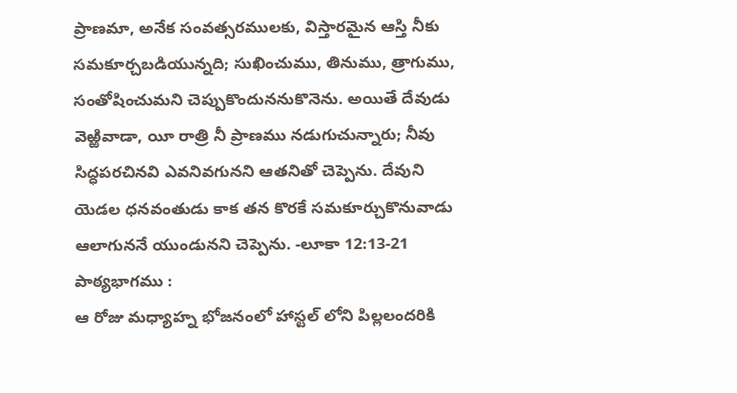ప్రాణమా, అనేక సంవత్సరములకు, విస్తారమైన ఆస్తి నీకు సమకూర్చబడియున్నది; సుఖించుము, తినుము, త్రాగుము, సంతోషించుమని చెప్పుకొందుననుకొనెను. అయితే దేవుడు వెఱ్ఱివాడా, యీ రాత్రి నీ ప్రాణము నడుగుచున్నారు; నీవు సిద్ధపరచినవి ఎవనివగునని ఆతనితో చెప్పెను. దేవుని యెడల ధనవంతుడు కాక తన కొరకే సమకూర్చుకొనువాడు ఆలాగుననే యుండునని చెప్పెను. -లూకా 12:13-21
పాఠ్యభాగము :
ఆ రోజు మధ్యాహ్న భోజనంలో హాస్టల్ లోని పిల్లలందరికి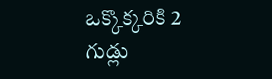ఒక్కొక్కరికి 2 గుడ్లు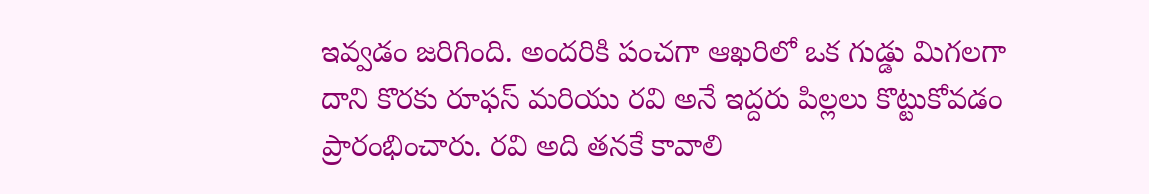ఇవ్వడం జరిగింది. అందరికి పంచగా ఆఖరిలో ఒక గుడ్డు మిగలగా దాని కొరకు రూఫస్ మరియు రవి అనే ఇద్దరు పిల్లలు కొట్టుకోవడం ప్రారంభించారు. రవి అది తనకే కావాలి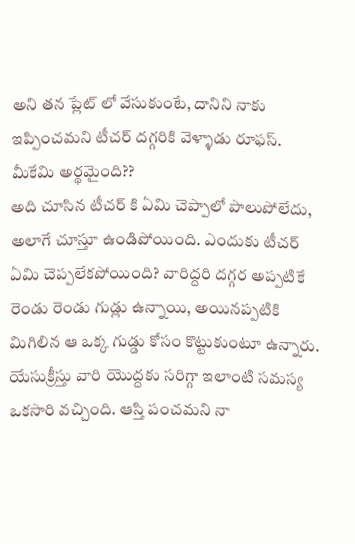అని తన ప్లేట్ లో వేసుకుంటే, దానిని నాకు ఇప్పించమని టీచర్ దగ్గరికి వెళ్ళాడు రూఫస్. మీకేమి అర్థమైంది??
అది చూసిన టీచర్ కి ఏమి చెప్పాలో పాలుపోలేదు, అలాగే చూస్తూ ఉండిపోయింది. ఎందుకు టీచర్ ఏమి చెప్పలేకపోయింది? వారిద్దరి దగ్గర అప్పటికే రెండు రెండు గుడ్లు ఉన్నాయి, అయినప్పటికి మిగిలిన ఆ ఒక్క గుడ్డు కోసం కొట్టుకుంటూ ఉన్నారు.
యేసుక్రీస్తు వారి యొద్దకు సరిగ్గా ఇలాంటి సమస్య ఒకసారి వచ్చింది. ఆస్తి పంచమని నా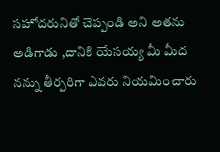సహోదరునితో చెప్పండి అని అతను అడిగాడు ,దానికి యేసయ్య మీ మీద నన్ను తీర్పరిగా ఎవరు నియమించారు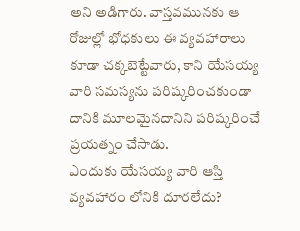అని అడిగారు. వాస్తవమునకు ఆ రోజుల్లో భోధకులు ఈ వ్యవహారాలు కూడా చక్కబెట్టేవారు, కాని యేసయ్య వారి సమస్యను పరిష్కరించకుండా దానికి మూలమైనదానిని పరిష్కరించే ప్రయత్నం చేసాడు.
ఎందుకు యేసయ్య వారి ఆస్తి వ్యవహారం లోనికి దూరలేదు?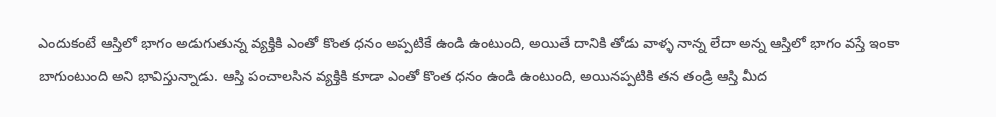ఎందుకంటే ఆస్తిలో భాగం అడుగుతున్న వ్యక్తికి ఎంతో కొంత ధనం అప్పటికే ఉండి ఉంటుంది, అయితే దానికి తోడు వాళ్ళ నాన్న లేదా అన్న ఆస్తిలో భాగం వస్తే ఇంకా బాగుంటుంది అని భావిస్తున్నాడు. ఆస్తి పంచాలసిన వ్యక్తికి కూడా ఎంతో కొంత ధనం ఉండి ఉంటుంది, అయినప్పటికి తన తండ్రి ఆస్తి మీద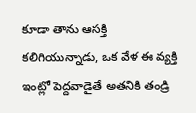కూడా తాను ఆసక్తి కలిగియున్నాడు, ఒక వేళ ఈ వ్యక్తి ఇంట్లో పెద్దవాడైతే అతనికి తండ్రి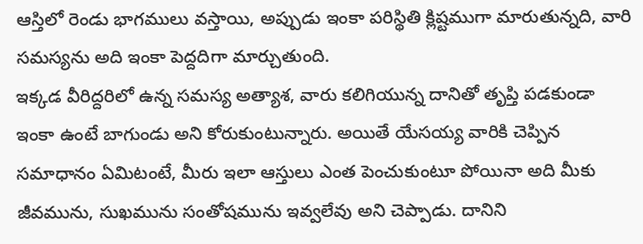ఆస్తిలో రెండు భాగములు వస్తాయి, అప్పుడు ఇంకా పరిస్థితి క్లిష్టముగా మారుతున్నది, వారి సమస్యను అది ఇంకా పెద్దదిగా మార్చుతుంది.
ఇక్కడ వీరిద్దరిలో ఉన్న సమస్య అత్యాశ, వారు కలిగియున్న దానితో తృప్తి పడకుండా ఇంకా ఉంటే బాగుండు అని కోరుకుంటున్నారు. అయితే యేసయ్య వారికి చెప్పిన సమాధానం ఏమిటంటే, మీరు ఇలా ఆస్తులు ఎంత పెంచుకుంటూ పోయినా అది మీకు జీవమును, సుఖమును సంతోషమును ఇవ్వలేవు అని చెప్పాడు. దానిని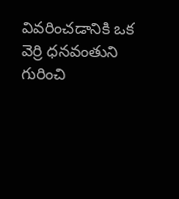వివరించడానికి ఒక వెర్రి ధనవంతుని గురించి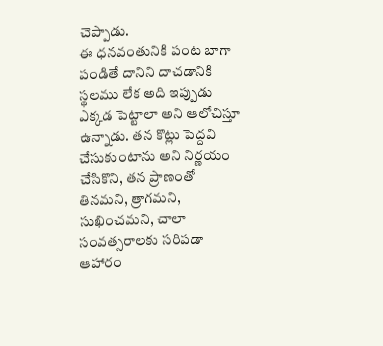చెప్పాడు.
ఈ ధనవంతునికి పంట బాగా పండితే దానిని దాచడానికి స్థలము లేక అది ఇప్పుడు ఎక్కడ పెట్టాలా అని ఆలోచిస్తూ ఉన్నాడు. తన కొట్లు పెద్దవి చేసుకుంటాను అని నిర్ణయం చేసికొని, తన ప్రాణంతో తినమని, త్రాగమని, సుఖించమని, చాలా సంవత్సరాలకు సరిపడా ఆహారం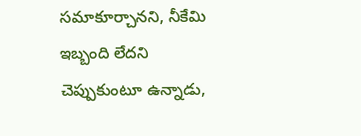సమాకూర్చానని, నీకేమి ఇబ్బంది లేదని చెప్పుకుంటూ ఉన్నాడు,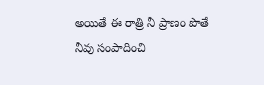అయితే ఈ రాత్రి నీ ప్రాణం పొతే నీవు సంపాదించి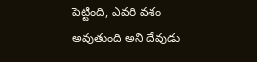పెట్టింది, ఎవరి వశం అవుతుంది అని దేవుడు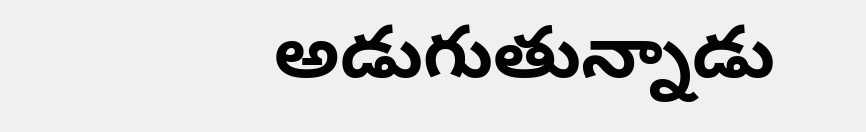అడుగుతున్నాడు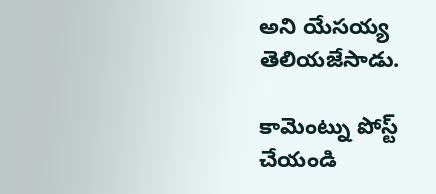అని యేసయ్య తెలియజేసాడు.

కామెంట్ను పోస్ట్ చేయండి